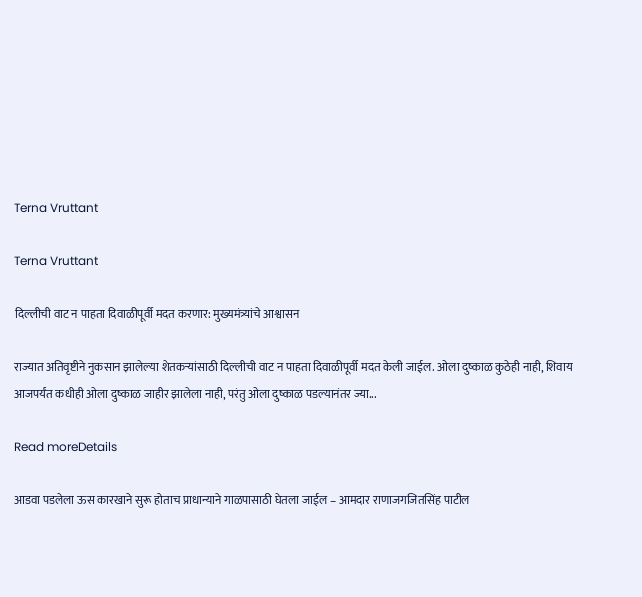Terna Vruttant

Terna Vruttant

दिल्लीची वाट न पाहता दिवाळीपूर्वी मदत करणार: मुख्यमंत्र्यांचे आश्वासन

राज्यात अतिवृष्टीने नुकसान झालेल्या शेतकऱ्यांसाठी दिल्लीची वाट न पाहता दिवाळीपूर्वी मदत केली जाईल. ओला दुष्काळ कुठेही नाही, शिवाय आजपर्यंत कधीही ओला दुष्काळ जाहीर झालेला नाही, परंतु ओला दुष्काळ पडल्यानंतर ज्या...

Read moreDetails

आडवा पडलेला ऊस कारखाने सुरू होताच प्राधान्याने गाळपासाठी घेतला जाईल – आमदार राणाजगजितसिंह पाटील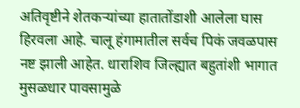अतिवृष्टीने शेतकऱ्यांच्या हातातोंडाशी आलेला घास हिरवला आहे. चालू हंगामातील सर्वच पिकं जवळपास नष्ट झाली आहेत. धाराशिव जिल्ह्यात बहुतांशी भागात मुसळधार पावसामुळे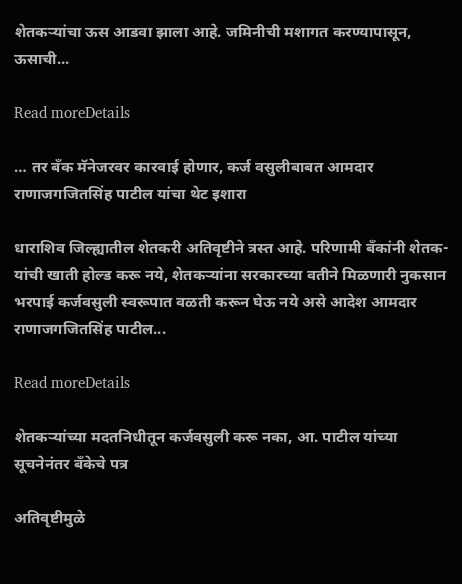शेतकऱ्यांचा ऊस आडवा झाला आहे. जमिनीची मशागत करण्यापासून, ऊसाची...

Read moreDetails

… तर बँक मॅनेजरवर कारवाई होणार, कर्ज वसुलीबाबत आमदार राणाजगजितसिंह पाटील यांचा थेट इशारा

धाराशिव जिल्ह्यातील शेतकरी अतिवृष्टीने त्रस्त आहे. परिणामी बँकांनी शेतक-यांची खाती होल्ड करू नये, शेतकऱ्यांना सरकारच्या वतीने मिळणारी नुकसान भरपाई कर्जवसुली स्वरूपात वळती करून घेऊ नये असे आदेश आमदार राणाजगजितसिंह पाटील...

Read moreDetails

शेतकऱ्यांच्या मदतनिधीतून कर्जवसुली करू नका, आ. पाटील यांच्या सूचनेनंतर बँकेचे पत्र

अतिवृष्टीमुळे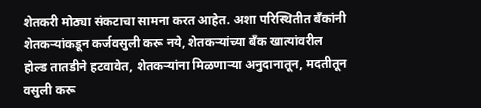शेतकरी मोठ्या संकटाचा सामना करत आहेत. अशा परिस्थितीत बँकांनी शेतकऱ्यांकडून कर्जवसुली करू नये, शेतकऱ्यांच्या बँक खात्यांवरील होल्ड तातडीने हटवावेत, शेतकऱ्यांना मिळणाऱ्या अनुदानातून, मदतीतून वसुली करू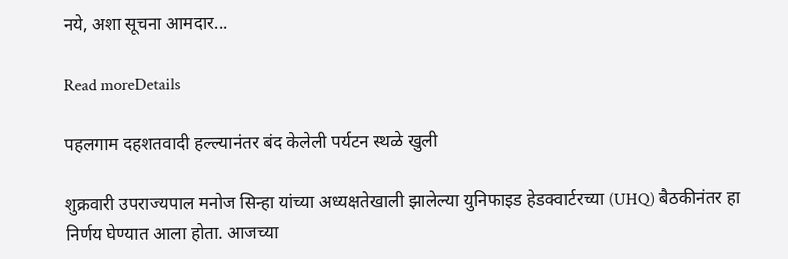नये, अशा सूचना आमदार...

Read moreDetails

पहलगाम दहशतवादी हल्ल्यानंतर बंद केलेली पर्यटन स्थळे खुली

शुक्रवारी उपराज्यपाल मनोज सिन्हा यांच्या अध्यक्षतेखाली झालेल्या युनिफाइड हेडक्वार्टरच्या (UHQ) बैठकीनंतर हा निर्णय घेण्यात आला होता. आजच्‍या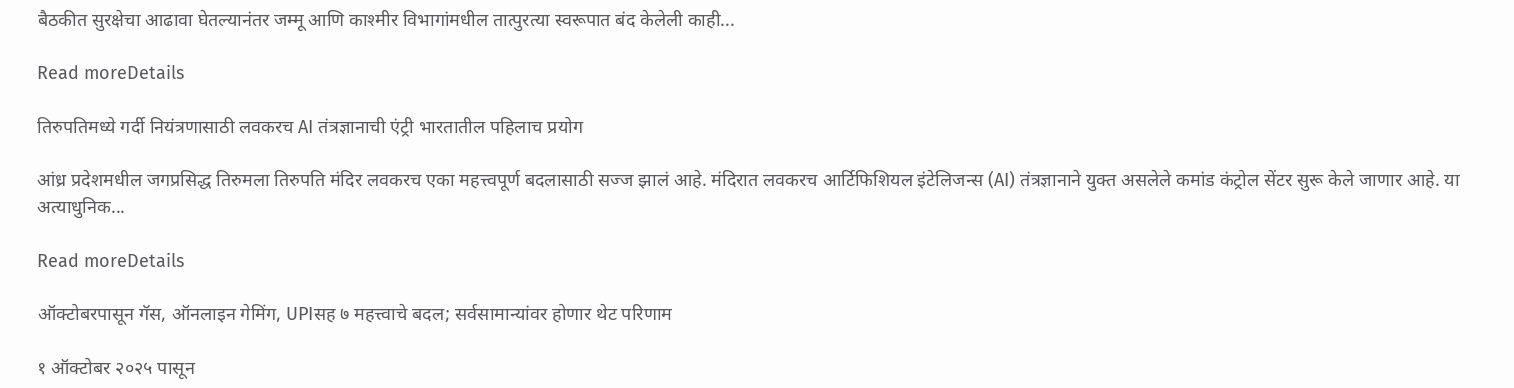बैठकीत सुरक्षेचा आढावा घेतल्यानंतर जम्मू आणि काश्मीर विभागांमधील तात्पुरत्या स्वरूपात बंद केलेली काही...

Read moreDetails

तिरुपतिमध्ये गर्दी नियंत्रणासाठी लवकरच AI तंत्रज्ञानाची एंट्री भारतातील पहिलाच प्रयोग

आंध्र प्रदेशमधील जगप्रसिद्ध तिरुमला तिरुपति मंदिर लवकरच एका महत्त्वपूर्ण बदलासाठी सज्ज झालं आहे. मंदिरात लवकरच आर्टिफिशियल इंटेलिजन्स (AI) तंत्रज्ञानाने युक्त असलेले कमांड कंट्रोल सेंटर सुरू केले जाणार आहे. या अत्याधुनिक...

Read moreDetails

ऑक्टोबरपासून गॅस, ऑनलाइन गेमिंग, UPIसह ७ महत्त्वाचे बदल; सर्वसामान्यांवर होणार थेट परिणाम

१ ऑक्टोबर २०२५ पासून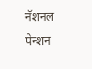नॅशनल पेन्शन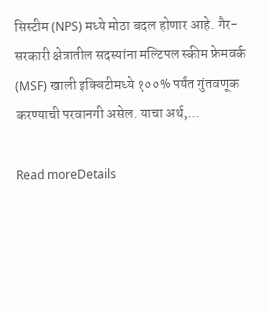सिस्टीम (NPS) मध्ये मोठा बदल होणार आहे. गैर-सरकारी क्षेत्रातील सदस्यांना मल्टिपल स्कीम फ्रेमवर्क (MSF) खाली इक्विटीमध्ये १००% पर्यंत गुंतवणूक करण्याची परवानगी असेल. याचा अर्थ,...

Read moreDetails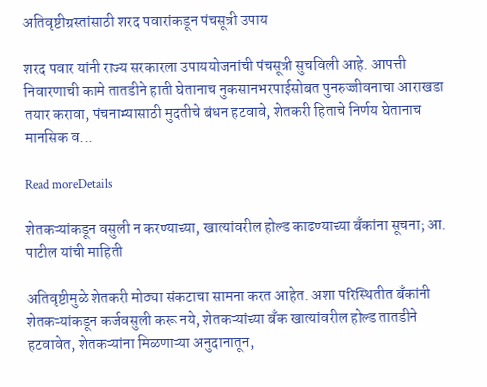अतिवृष्टीग्रस्तांसाठी शरद पवारांकडून पंचसूत्री उपाय

शरद पवार यांनी राज्य सरकारला उपाययोजनांची पंचसूत्री सुचविली आहे. आपत्ती निवारणाची कामे तातडीने हाती घेतानाच नुकसानभरपाईसोबत पुनरुज्जीवनाचा आराखडा तयार करावा, पंचनाम्यासाठी मुदतीचे बंधन हटवावे, शेतकरी हिताचे निर्णय घेतानाच मानसिक व...

Read moreDetails

शेतकऱ्यांकडून वसुली न करण्याच्या, खात्यांवरील होल्ड काढण्याच्या बँकांना सूचना; आ. पाटील यांची माहिती

अतिवृष्टीमुळे शेतकरी मोठ्या संकटाचा सामना करत आहेत. अशा परिस्थितीत बँकांनी शेतकऱ्यांकडून कर्जवसुली करू नये, शेतकऱ्यांच्या बँक खात्यांवरील होल्ड तातडीने हटवावेत, शेतकऱ्यांना मिळणाऱ्या अनुदानातून,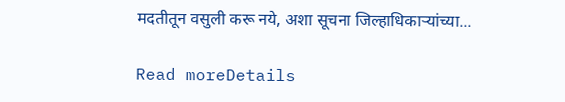मदतीतून वसुली करू नये, अशा सूचना जिल्हाधिकाऱ्यांच्या...

Read moreDetails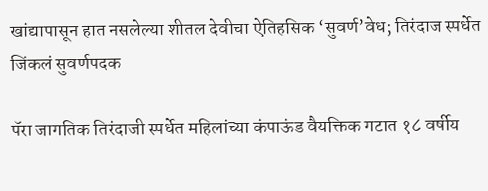खांद्यापासून हात नसलेल्या शीतल देवीचा ऐतिहसिक ‘सुवर्ण’वेध; तिरंदाज स्पर्धेत जिंकलं सुवर्णपदक

पॅरा जागतिक तिरंदाजी स्पर्धेत महिलांच्या कंपाऊंड वैयक्तिक गटात १८ वर्षीय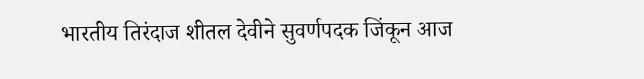भारतीय तिरंदाज शीतल देवीने सुवर्णपदक जिंकून आज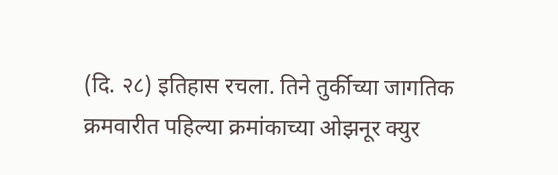(दि. २८) इतिहास रचला. तिने तुर्कीच्या जागतिक क्रमवारीत पहिल्या क्रमांकाच्या ओझनूर क्युर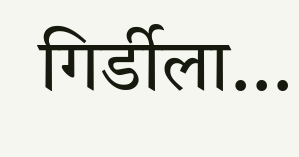गिर्डीला...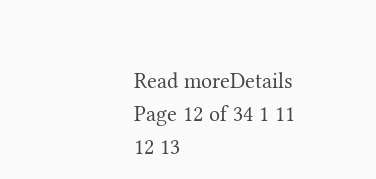Read moreDetails
Page 12 of 34 1 11 12 13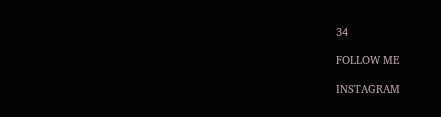34

FOLLOW ME

INSTAGRAM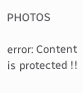PHOTOS

error: Content is protected !!